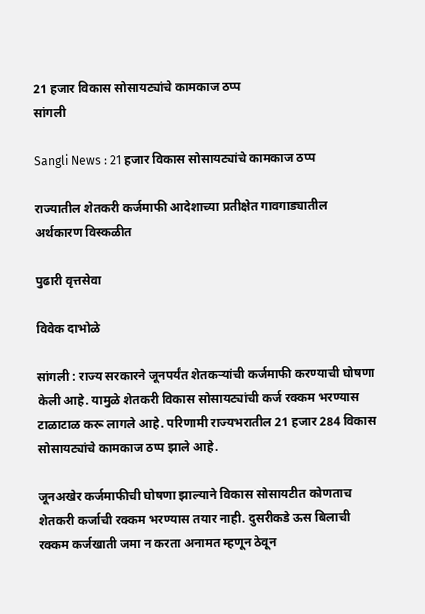21 हजार विकास सोसायट्यांचे कामकाज ठप्प
सांगली

Sangli News : 21 हजार विकास सोसायट्यांचे कामकाज ठप्प

राज्यातील शेतकरी कर्जमाफी आदेशाच्या प्रतीक्षेत गावगाड्यातील अर्थकारण विस्कळीत

पुढारी वृत्तसेवा

विवेक दाभोळे

सांगली : राज्य सरकारने जूनपर्यंत शेतकऱ्यांची कर्जमाफी करण्याची घोषणा केली आहे. यामुळे शेतकरी विकास सोसायट्यांची कर्ज रक्कम भरण्यास टाळाटाळ करू लागले आहे. परिणामी राज्यभरातील 21 हजार 284 विकास सोसायट्यांचे कामकाज ठप्प झाले आहे.

जूनअखेर कर्जमाफीची घोषणा झाल्याने विकास सोसायटीत कोणताच शेतकरी कर्जाची रक्कम भरण्यास तयार नाही. दुसरीकडे ऊस बिलाची रक्कम कर्जखाती जमा न करता अनामत म्हणून ठेवून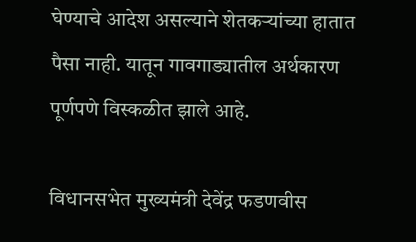घेण्याचे आदेश असल्याने शेतकऱ्यांच्या हातात पैसा नाही. यातून गावगाड्यातील अर्थकारण पूर्णपणे विस्कळीत झाले आहे.

विधानसभेत मुख्यमंत्री देवेंद्र फडणवीस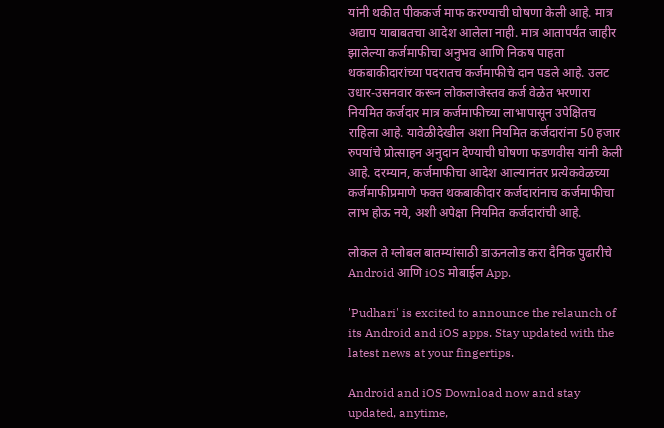यांनी थकीत पीककर्ज माफ करण्याची घोषणा केली आहे. मात्र अद्याप याबाबतचा आदेश आलेला नाही. मात्र आतापर्यंत जाहीर झालेल्या कर्जमाफीचा अनुभव आणि निकष पाहता थकबाकीदारांच्या पदरातच कर्जमाफीचे दान पडले आहे. उलट उधार-उसनवार करून लोकलाजेस्तव कर्ज वेळेत भरणारा नियमित कर्जदार मात्र कर्जमाफीच्या लाभापासून उपेक्षितच राहिला आहे. यावेळीदेखील अशा नियमित कर्जदारांना 50 हजार रुपयांचे प्रोत्साहन अनुदान देण्याची घोषणा फडणवीस यांनी केली आहे. दरम्यान, कर्जमाफीचा आदेश आल्यानंतर प्रत्येकवेळच्या कर्जमाफीप्रमाणे फक्त थकबाकीदार कर्जदारांनाच कर्जमाफीचा लाभ होऊ नये, अशी अपेक्षा नियमित कर्जदारांची आहे.

लोकल ते ग्लोबल बातम्यांसाठी डाऊनलोड करा दैनिक पुढारीचे Android आणि iOS मोबाईल App.

'Pudhari' is excited to announce the relaunch of its Android and iOS apps. Stay updated with the latest news at your fingertips.

Android and iOS Download now and stay updated, anytime,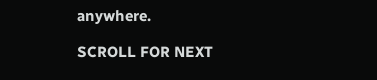anywhere.

SCROLL FOR NEXT